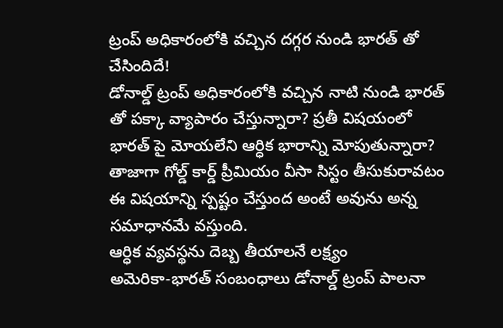ట్రంప్ అధికారంలోకి వచ్చిన దగ్గర నుండి భారత్ తో చేసిందిదే!
డోనాల్డ్ ట్రంప్ అధికారంలోకి వచ్చిన నాటి నుండి భారత్ తో పక్కా వ్యాపారం చేస్తున్నారా? ప్రతీ విషయంలో భారత్ పై మోయలేని ఆర్ధిక భారాన్ని మోపుతున్నారా? తాజాగా గోల్డ్ కార్డ్ ప్రీమియం వీసా సిస్టం తీసుకురావటం ఈ విషయాన్ని స్పష్టం చేస్తుంద అంటే అవును అన్న సమాధానమే వస్తుంది.
ఆర్ధిక వ్యవస్థను దెబ్బ తీయాలనే లక్ష్యం
అమెరికా-భారత్ సంబంధాలు డోనాల్డ్ ట్రంప్ పాలనా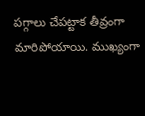పగ్గాలు చేపట్టాక తీవ్రంగా మారిపోయాయి. ముఖ్యంగా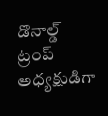డొనాల్డ్ ట్రంప్ అధ్యక్షుడిగా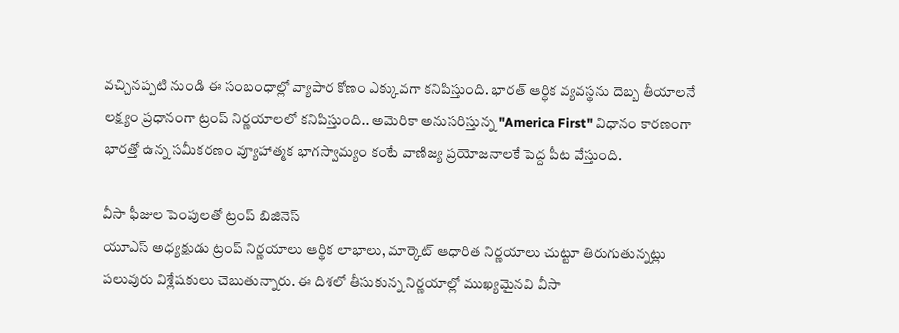వచ్చినప్పటి నుండి ఈ సంబంధాల్లో వ్యాపార కోణం ఎక్కువగా కనిపిస్తుంది. భారత్ ఆర్ధిక వ్యవస్థను దెబ్బ తీయాలనే లక్ష్యం ప్రధానంగా ట్రంప్ నిర్ణయాలలో కనిపిస్తుంది.. అమెరికా అనుసరిస్తున్న "America First" విధానం కారణంగా భారత్తో ఉన్న సమీకరణం వ్యూహాత్మక భాగస్వామ్యం కంటే వాణిజ్య ప్రయోజనాలకే పెద్ద పీట వేస్తుంది.

వీసా ఫీజుల పెంపులతో ట్రంప్ బిజినెస్
యూఎస్ అధ్యక్షుడు ట్రంప్ నిర్ణయాలు ఆర్థిక లాభాలు, మార్కెట్ ఆధారిత నిర్ణయాలు చుట్టూ తిరుగుతున్నట్లు పలువురు విశ్లేషకులు చెబుతున్నారు. ఈ దిశలో తీసుకున్న నిర్ణయాల్లో ముఖ్యమైనవి వీసా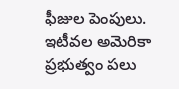ఫీజుల పెంపులు. ఇటీవల అమెరికా ప్రభుత్వం పలు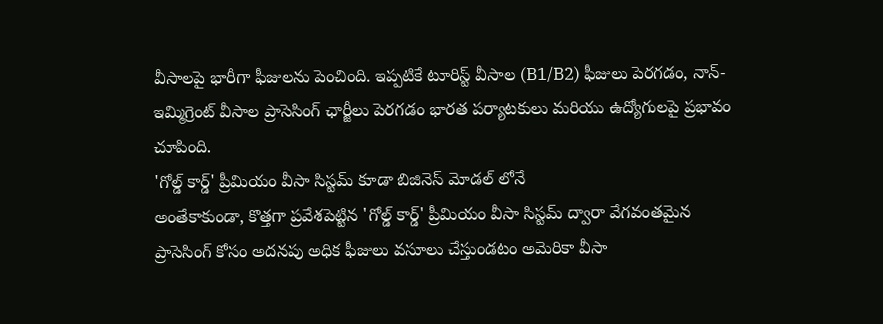వీసాలపై భారీగా ఫీజులను పెంచింది. ఇప్పటికే టూరిస్ట్ వీసాల (B1/B2) ఫీజులు పెరగడం, నాన్-ఇమ్మిగ్రెంట్ వీసాల ప్రాసెసింగ్ ఛార్జీలు పెరగడం భారత పర్యాటకులు మరియు ఉద్యోగులపై ప్రభావం చూపింది.
'గోల్డ్ కార్డ్' ప్రీమియం వీసా సిస్టమ్ కూడా బిజినెస్ మోడల్ లోనే
అంతేకాకుండా, కొత్తగా ప్రవేశపెట్టిన 'గోల్డ్ కార్డ్' ప్రీమియం వీసా సిస్టమ్ ద్వారా వేగవంతమైన ప్రాసెసింగ్ కోసం అదనపు అధిక ఫీజులు వసూలు చేస్తుండటం అమెరికా వీసా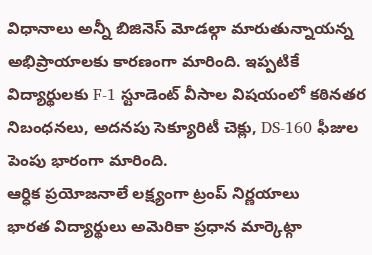విధానాలు అన్నీ బిజినెస్ మోడల్గా మారుతున్నాయన్న అభిప్రాయాలకు కారణంగా మారింది. ఇప్పటికే విద్యార్థులకు F-1 స్టూడెంట్ వీసాల విషయంలో కఠినతర నిబంధనలు, అదనపు సెక్యూరిటీ చెక్లు, DS-160 ఫీజుల పెంపు భారంగా మారింది.
ఆర్ధిక ప్రయోజనాలే లక్ష్యంగా ట్రంప్ నిర్ణయాలు
భారత విద్యార్థులు అమెరికా ప్రధాన మార్కెట్గా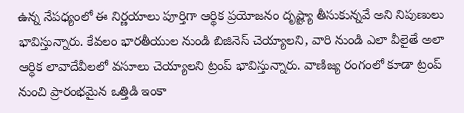ఉన్న నేపధ్యంలో ఈ నిర్ణయాలు పూర్తిగా ఆర్థిక ప్రయోజనం దృష్ట్యా తీసుకున్నవే అని నిపుణులు భావిస్తున్నారు. కేవలం భారతీయుల నుండి బిజినెస్ చెయ్యాలని, వారి నుండి ఎలా వీలైతే అలా ఆర్ధిక లావాదేవీలలో వసూలు చెయ్యాలని ట్రంప్ భావిస్తున్నారు. వాణిజ్య రంగంలో కూడా ట్రంప్ నుంచి ప్రారంభమైన ఒత్తిడి ఇంకా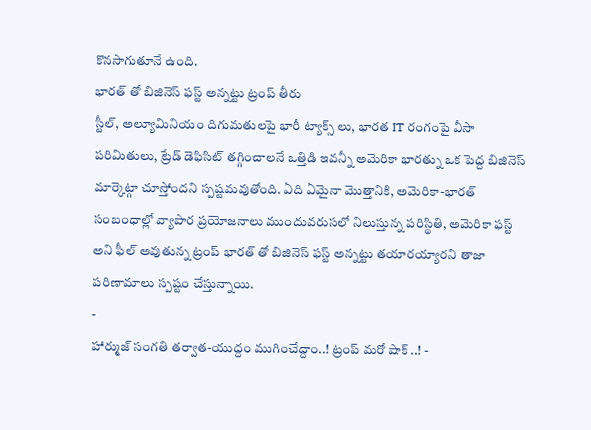కొనసాగుతూనే ఉంది.
భారత్ తో బిజినెస్ ఫస్ట్ అన్నట్టు ట్రంప్ తీరు
స్టీల్, అల్యూమినియం దిగుమతులపై భారీ ట్యాక్స్ లు, భారత IT రంగంపై వీసా పరిమితులు, ట్రేడ్ డెఫిసిట్ తగ్గించాలనే ఒత్తిడి ఇవన్నీ అమెరికా భారత్ను ఒక పెద్ద బిజినెస్ మార్కెట్గా చూస్తోందని స్పష్టమవుతోంది. ఏది ఏమైనా మొత్తానికి, అమెరికా-భారత్ సంబంధాల్లో వ్యాపార ప్రయోజనాలు ముందువరుసలో నిలుస్తున్న పరిస్థితి, అమెరికా ఫస్ట్ అని ఫీల్ అవుతున్న ట్రంప్ భారత్ తో బిజినెస్ ఫస్ట్ అన్నట్టు తయారయ్యారని తాజా పరిణామాలు స్పష్టం చేస్తున్నాయి.
-
హార్ముజ్ సంగతి తర్వాత-యుద్దం ముగించేద్దాం..! ట్రంప్ మరో షాక్ ..! -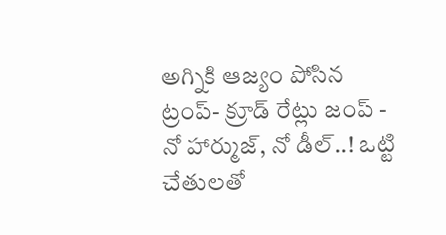అగ్నికి ఆజ్యం పోసిన ట్రంప్- క్రూడ్ రేట్లు జంప్ -
నో హార్ముజ్, నో డీల్..! ఒట్టి చేతులతో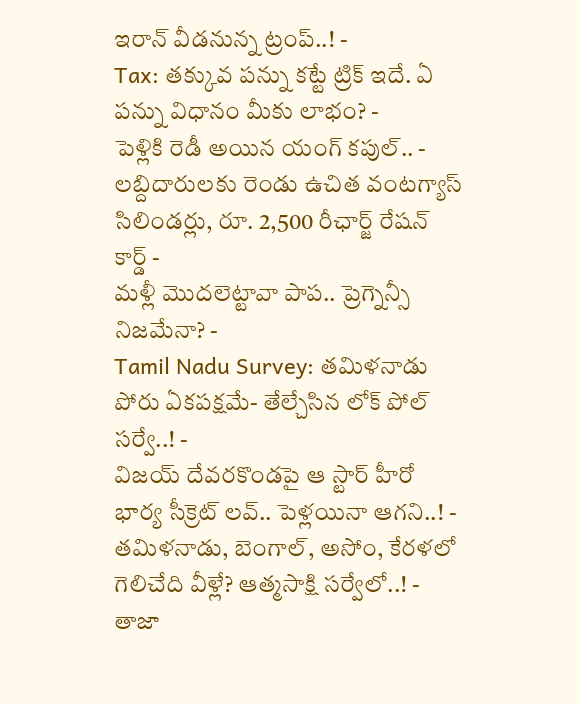ఇరాన్ వీడనున్న ట్రంప్..! -
Tax: తక్కువ పన్ను కట్టే ట్రిక్ ఇదే. ఏ పన్ను విధానం మీకు లాభం? -
పెళ్లికి రెడీ అయిన యంగ్ కపుల్.. -
లబ్దిదారులకు రెండు ఉచిత వంటగ్యాస్ సిలిండర్లు, రూ. 2,500 రీఛార్జ్ రేషన్ కార్డ్ -
మళ్లీ మొదలెట్టావా పాప.. ప్రెగ్నెన్సీ నిజమేనా? -
Tamil Nadu Survey: తమిళనాడు పోరు ఏకపక్షమే- తేల్చేసిన లోక్ పోల్ సర్వే..! -
విజయ్ దేవరకొండపై ఆ స్టార్ హీరో భార్య సీక్రెట్ లవ్.. పెళ్లయినా ఆగని..! -
తమిళనాడు, బెంగాల్, అసోం, కేరళలో గెలిచేది వీళ్లే? ఆత్మసాక్షి సర్వేలో..! -
తాజా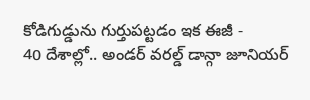కోడిగుడ్డును గుర్తుపట్టడం ఇక ఈజీ -
40 దేశాల్లో.. అండర్ వరల్డ్ డాన్గా జూనియర్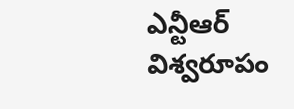ఎన్టీఆర్ విశ్వరూపం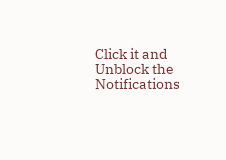Click it and Unblock the Notifications